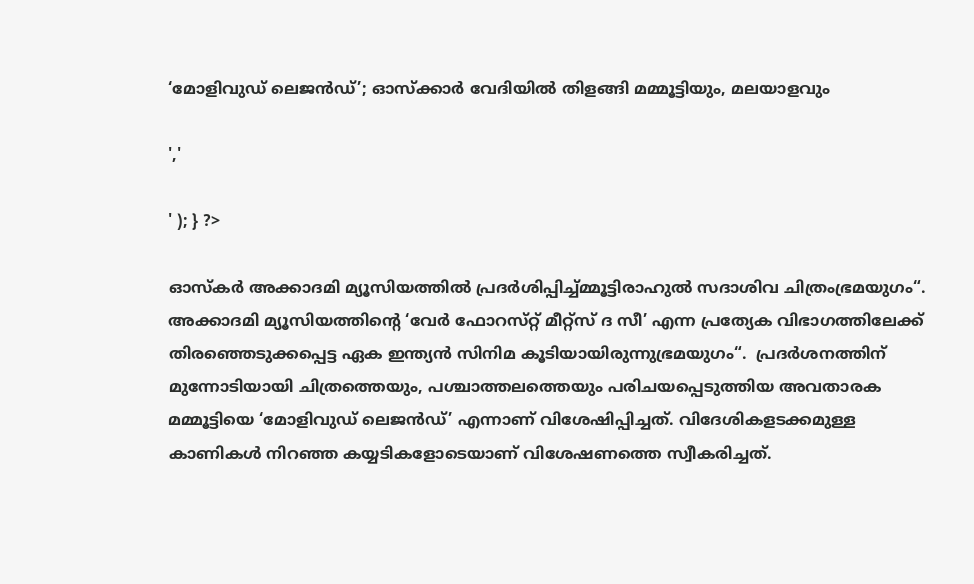‘മോളിവുഡ് ലെജൻഡ്’; ഓസ്ക്കാർ വേദിയിൽ തിളങ്ങി മമ്മൂട്ടിയും, മലയാളവും

','

' ); } ?>

ഓസ്‌കർ അക്കാദമി മ്യൂസിയത്തിൽ പ്രദർശിപ്പിച്ച്മ്മൂട്ടിരാഹുൽ സദാശിവ ചിത്രംഭ്രമയുഗം“. അക്കാദമി മ്യൂസിയത്തിന്റെ ‘വേർ ഫോറസ്‌റ്റ് മീറ്റ്സ് ദ സീ’ എന്ന പ്രത്യേക വിഭാഗത്തിലേക്ക് തിരഞ്ഞെടുക്കപ്പെട്ട ഏക ഇന്ത്യൻ സിനിമ കൂടിയായിരുന്നുഭ്രമയുഗം“.  പ്രദർശനത്തിന് മുന്നോടിയായി ചിത്രത്തെയും, പശ്ചാത്തലത്തെയും പരിചയപ്പെടുത്തിയ അവതാരക മമ്മൂട്ടിയെ ‘മോളിവുഡ് ലെജൻഡ്’ എന്നാണ് വിശേഷിപ്പിച്ചത്. വിദേശികളടക്കമുള്ള കാണികൾ നിറഞ്ഞ കയ്യടികളോടെയാണ് വിശേഷണത്തെ സ്വീകരിച്ചത്.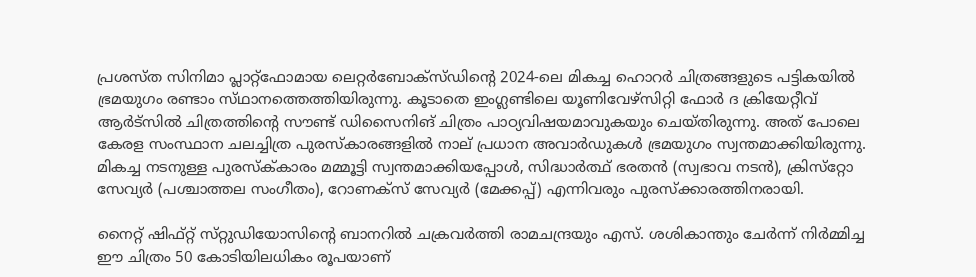പ്രശസ്ത സിനിമാ പ്ലാറ്റ്ഫോമായ ലെറ്റർബോക്‌സ്‌ഡിൻ്റെ 2024-ലെ മികച്ച ഹൊറർ ചിത്രങ്ങളുടെ പട്ടികയിൽ ഭ്രമയുഗം രണ്ടാം സ്‌ഥാനത്തെത്തിയിരുന്നു. കൂടാതെ ഇംഗ്ലണ്ടിലെ യൂണിവേഴ്‌സിറ്റി ഫോർ ദ ക്രിയേറ്റീവ് ആർട്‌സിൽ ചിത്രത്തിന്റെ സൗണ്ട് ഡിസൈനിങ് ചിത്രം പാഠ്യവിഷയമാവുകയും ചെയ്തിരുന്നു. അത് പോലെ കേരള സംസ്ഥാന ചലച്ചിത്ര പുരസ്‌കാരങ്ങളിൽ നാല് പ്രധാന അവാർഡുകൾ ഭ്രമയുഗം സ്വന്തമാക്കിയിരുന്നു. മികച്ച നടനുള്ള പുരസ്ക്‌കാരം മമ്മൂട്ടി സ്വന്തമാക്കിയപ്പോൾ, സിദ്ധാർത്ഥ് ഭരതൻ (സ്വഭാവ നടൻ), ക്രിസ്‌റ്റോ സേവ്യർ (പശ്ചാത്തല സംഗീതം), റോണക്‌സ് സേവ്യർ (മേക്കപ്പ്) എന്നിവരും പുരസ്‌ക്കാരത്തിനരായി.

നൈറ്റ് ഷിഫ്റ്റ് സ്‌റ്റുഡിയോസിൻ്റെ ബാനറിൽ ചക്രവർത്തി രാമചന്ദ്രയും എസ്. ശശികാന്തും ചേർന്ന് നിർമ്മിച്ച ഈ ചിത്രം 50 കോടിയിലധികം രൂപയാണ്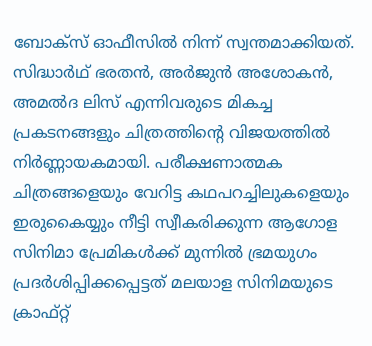ബോക്‌സ് ഓഫീസിൽ നിന്ന് സ്വന്തമാക്കിയത്. സിദ്ധാർഥ് ഭരതൻ, അർജുൻ അശോകൻ, അമൽദ ലിസ് എന്നിവരുടെ മികച്ച പ്രകടനങ്ങളും ചിത്രത്തിന്റെ വിജയത്തിൽ നിർണ്ണായകമായി. പരീക്ഷണാത്മക ചിത്രങ്ങളെയും വേറിട്ട കഥപറച്ചിലുകളെയും ഇരുകൈയ്യും നീട്ടി സ്വീകരിക്കുന്ന ആഗോള സിനിമാ പ്രേമികൾക്ക് മുന്നിൽ ഭ്രമയുഗം പ്രദർശിപ്പിക്കപ്പെട്ടത് മലയാള സിനിമയുടെ ക്രാഫ്റ്റ്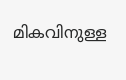മികവിനുള്ള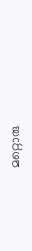മറ്റൊരു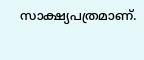സാക്ഷ്യപത്രമാണ്.